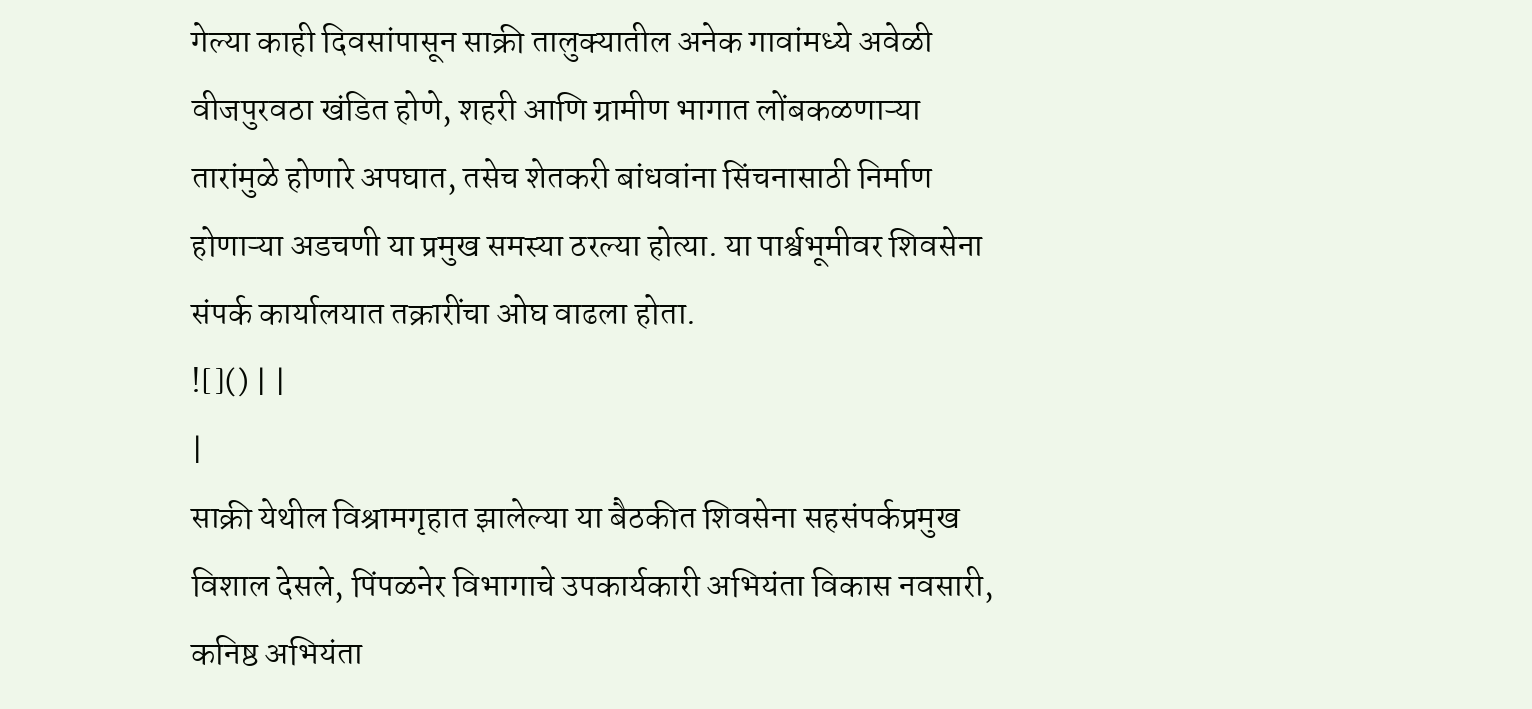गेल्या काही दिवसांपासून साक्री तालुक्यातील अनेक गावांमध्ये अवेळी वीजपुरवठा खंडित होणे, शहरी आणि ग्रामीण भागात लोंबकळणाऱ्या तारांमुळे होणारे अपघात, तसेच शेतकरी बांधवांना सिंचनासाठी निर्माण होणाऱ्या अडचणी या प्रमुख समस्या ठरल्या होत्या. या पार्श्वभूमीवर शिवसेना संपर्क कार्यालयात तक्रारींचा ओघ वाढला होता.
![]() | |
|
साक्री येथील विश्रामगृहात झालेल्या या बैठकीत शिवसेना सहसंपर्कप्रमुख विशाल देसले, पिंपळनेर विभागाचे उपकार्यकारी अभियंता विकास नवसारी, कनिष्ठ अभियंता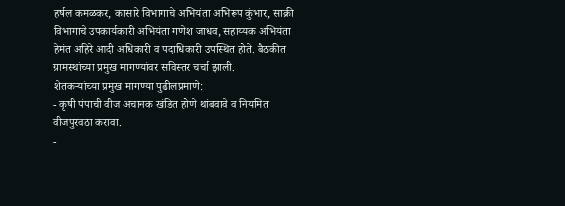हर्षल कमळकर, कासारे विभागाचे अभियंता अभिरूप कुंभार, साक्री विभागाचे उपकार्यकारी अभियंता गणेश जाधव, सहाय्यक अभियंता हेमंत अहिरे आदी अधिकारी व पदाधिकारी उपस्थित होते. बैठकीत ग्रामस्थांच्या प्रमुख मागण्यांवर सविस्तर चर्चा झाली.
शेतकऱ्यांच्या प्रमुख मागण्या पुढीलप्रमाणे:
- कृषी पंपाची वीज अचानक खंडित होणे थांबवावे व नियमित वीजपुरवठा करावा.
-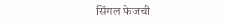सिंगल फेजची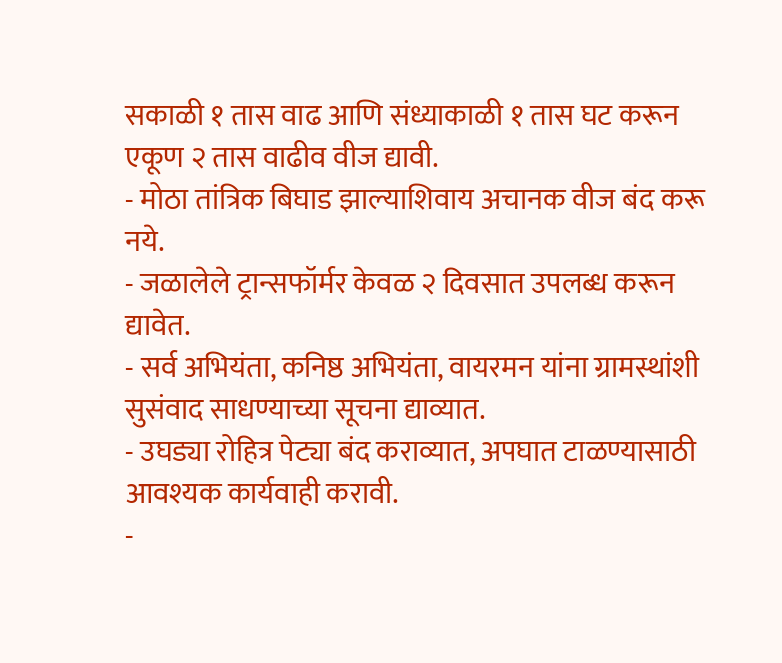सकाळी १ तास वाढ आणि संध्याकाळी १ तास घट करून एकूण २ तास वाढीव वीज द्यावी.
- मोठा तांत्रिक बिघाड झाल्याशिवाय अचानक वीज बंद करू नये.
- जळालेले ट्रान्सफॉर्मर केवळ २ दिवसात उपलब्ध करून द्यावेत.
- सर्व अभियंता, कनिष्ठ अभियंता, वायरमन यांना ग्रामस्थांशी सुसंवाद साधण्याच्या सूचना द्याव्यात.
- उघड्या रोहित्र पेट्या बंद कराव्यात, अपघात टाळण्यासाठी आवश्यक कार्यवाही करावी.
-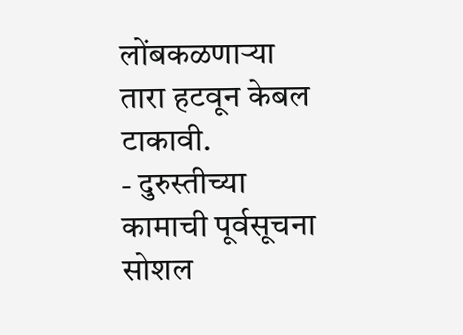लोंबकळणाऱ्या तारा हटवून केबल टाकावी.
- दुरुस्तीच्या कामाची पूर्वसूचना सोशल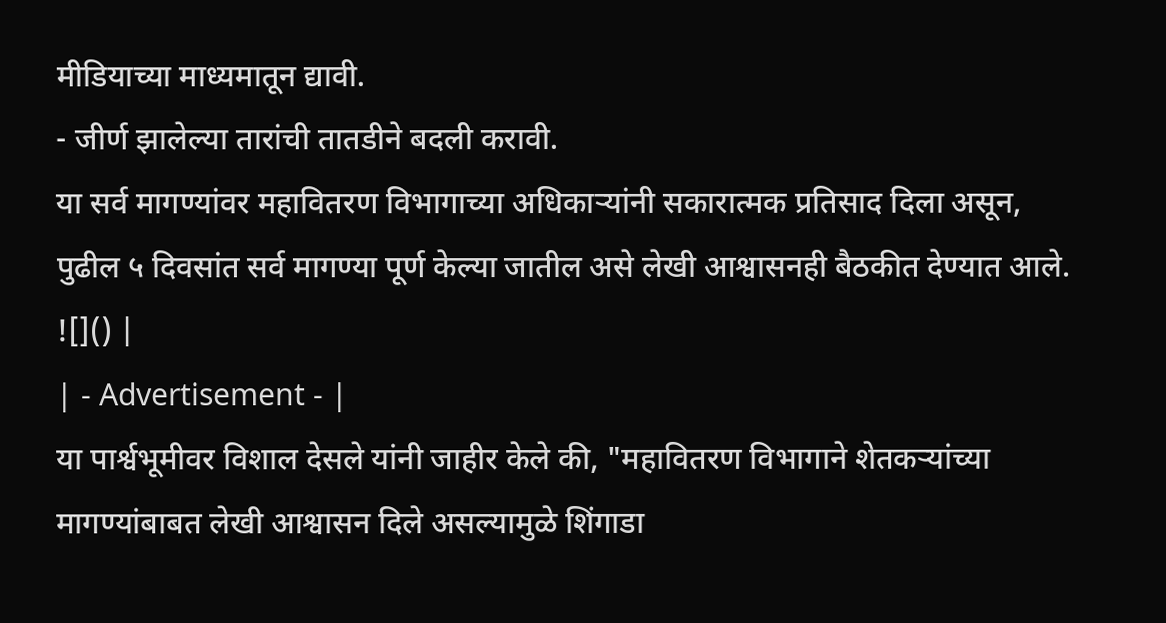मीडियाच्या माध्यमातून द्यावी.
- जीर्ण झालेल्या तारांची तातडीने बदली करावी.
या सर्व मागण्यांवर महावितरण विभागाच्या अधिकाऱ्यांनी सकारात्मक प्रतिसाद दिला असून, पुढील ५ दिवसांत सर्व मागण्या पूर्ण केल्या जातील असे लेखी आश्वासनही बैठकीत देण्यात आले.
![]() |
| - Advertisement - |
या पार्श्वभूमीवर विशाल देसले यांनी जाहीर केले की, "महावितरण विभागाने शेतकऱ्यांच्या मागण्यांबाबत लेखी आश्वासन दिले असल्यामुळे शिंगाडा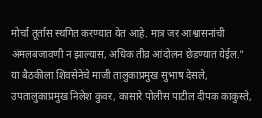मोर्चा तूर्तास स्थगित करण्यात येत आहे. मात्र जर आश्वासनांची अंमलबजावणी न झाल्यास, अधिक तीव्र आंदोलन छेडण्यात येईल."
या बैठकीला शिवसेनेचे माजी तालुकाप्रमुख सुभाष देसले, उपतालुकाप्रमुख निलेश कुवर, कासारे पोलीस पाटील दीपक काकुस्ते,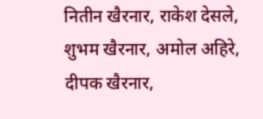नितीन खैरनार, राकेश देसले, शुभम खैरनार, अमोल अहिरे, दीपक खैरनार,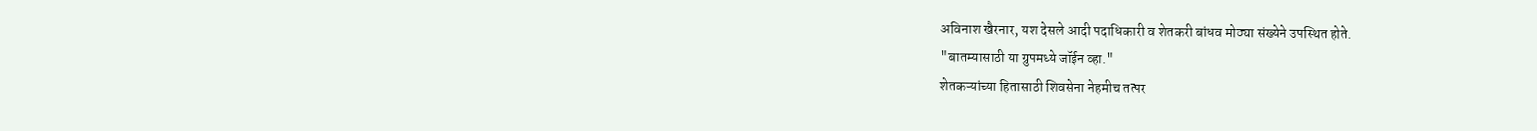अविनाश खैरनार, यश देसले आदी पदाधिकारी व शेतकरी बांधव मोठ्या संख्येने उपस्थित होते.
"बातम्यासाठी या ग्रुपमध्ये जॉईन व्हा."
शेतकऱ्यांच्या हितासाठी शिवसेना नेहमीच तत्पर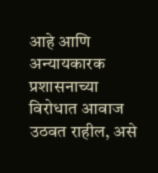आहे आणि अन्यायकारक प्रशासनाच्या विरोधात आवाज उठवत राहील, असे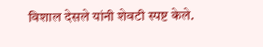विशाल देसले यांनी शेवटी स्पष्ट केले.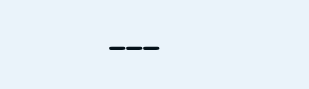___